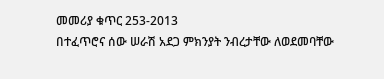መመሪያ ቁጥር 253-2013
በተፈጥሮና ሰው ሠራሽ አደጋ ምክንያት ንብረታቸው ለወደመባቸው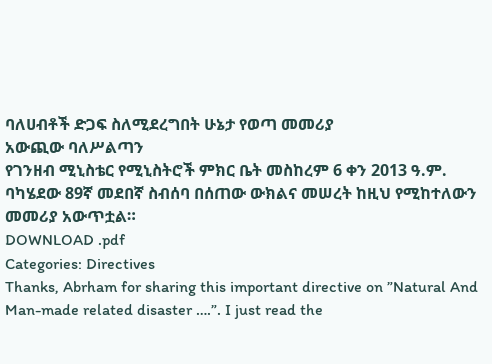ባለሀብቶች ድጋፍ ስለሚደረግበት ሁኔታ የወጣ መመሪያ
አውጪው ባለሥልጣን
የገንዘብ ሚኒስቴር የሚኒስትሮች ምክር ቤት መስከረም 6 ቀን 2013 ዓ.ም. ባካሄደው 89ኛ መደበኛ ስብሰባ በሰጠው ውክልና መሠረት ከዚህ የሚከተለውን መመሪያ አውጥቷል።
DOWNLOAD .pdf
Categories: Directives
Thanks, Abrham for sharing this important directive on ”Natural And Man-made related disaster ….”. I just read the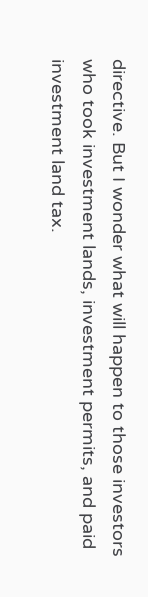directive. But I wonder what will happen to those investors who took investment lands, investment permits, and paid investment land tax.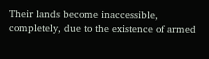Their lands become inaccessible, completely, due to the existence of armed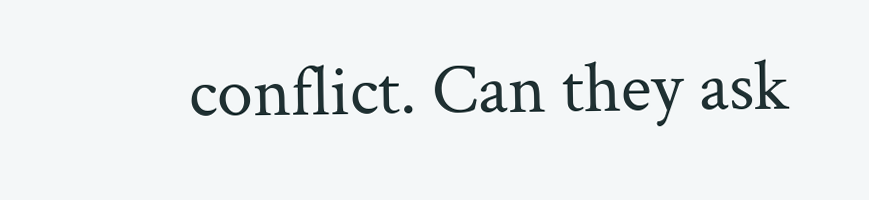conflict. Can they ask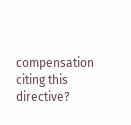compensation citing this directive?